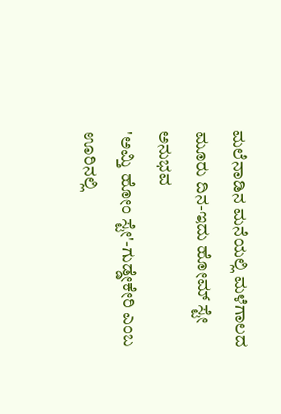ಮಲೆನಾಡಿನ ಮನೆಯಲ್ಲಿ ಮಳೆಗಾಲದ ಮೂರು ದಿನ-ಇದು ಹೋಮ್ ಸ್ಟೇ ಅನುಭವ
'ಅಮ್ತಿ ಹೋಂ ಸ್ಟೇ'-ಗುಡ್ಡೇಕೇರಿ ಎಂಬ ಊರಿನಲ್ಲಿ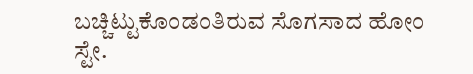ಬಚ್ಚಿಟ್ಟುಕೊಂಡಂತಿರುವ ಸೊಗಸಾದ ಹೋಂ ಸ್ಟೇ.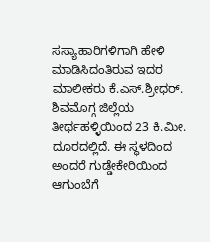ಸಸ್ಯಾಹಾರಿಗಳಿಗಾಗಿ ಹೇಳಿ ಮಾಡಿಸಿದಂತಿರುವ ಇದರ ಮಾಲೀಕರು ಕೆ.ಎಸ್.ಶ್ರೀಧರ್. ಶಿವಮೊಗ್ಗ ಜಿಲ್ಲೆಯ ತೀರ್ಥಹಳ್ಳಿಯಿಂದ 23 ಕಿ.ಮೀ. ದೂರದಲ್ಲಿದೆ. ಈ ಸ್ಥಳದಿಂದ ಅಂದರೆ ಗುಡ್ಡೇಕೇರಿಯಿಂದ ಆಗುಂಬೆಗೆ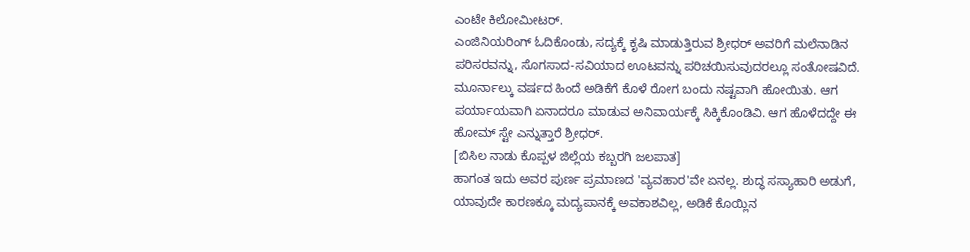ಎಂಟೇ ಕಿಲೋಮೀಟರ್.
ಎಂಜಿನಿಯರಿಂಗ್ ಓದಿಕೊಂಡು, ಸದ್ಯಕ್ಕೆ ಕೃಷಿ ಮಾಡುತ್ತಿರುವ ಶ್ರೀಧರ್ ಅವರಿಗೆ ಮಲೆನಾಡಿನ ಪರಿಸರವನ್ನು, ಸೊಗಸಾದ-ಸವಿಯಾದ ಊಟವನ್ನು ಪರಿಚಯಿಸುವುದರಲ್ಲೂ ಸಂತೋಷವಿದೆ. ಮೂರ್ನಾಲ್ಕು ವರ್ಷದ ಹಿಂದೆ ಅಡಿಕೆಗೆ ಕೊಳೆ ರೋಗ ಬಂದು ನಷ್ಟವಾಗಿ ಹೋಯಿತು. ಆಗ ಪರ್ಯಾಯವಾಗಿ ಏನಾದರೂ ಮಾಡುವ ಅನಿವಾರ್ಯಕ್ಕೆ ಸಿಕ್ಕಿಕೊಂಡಿವಿ. ಆಗ ಹೊಳೆದದ್ದೇ ಈ ಹೋಮ್ ಸ್ಟೇ ಎನ್ನುತ್ತಾರೆ ಶ್ರೀಧರ್.
[ಬಿಸಿಲ ನಾಡು ಕೊಪ್ಪಳ ಜಿಲ್ಲೆಯ ಕಬ್ಬರಗಿ ಜಲಪಾತ]
ಹಾಗಂತ ಇದು ಅವರ ಪುರ್ಣ ಪ್ರಮಾಣದ 'ವ್ಯವಹಾರ'ವೇ ಏನಲ್ಲ. ಶುದ್ಧ ಸಸ್ಯಾಹಾರಿ ಅಡುಗೆ, ಯಾವುದೇ ಕಾರಣಕ್ಕೂ ಮದ್ಯಪಾನಕ್ಕೆ ಅವಕಾಶವಿಲ್ಲ, ಅಡಿಕೆ ಕೊಯ್ಲಿನ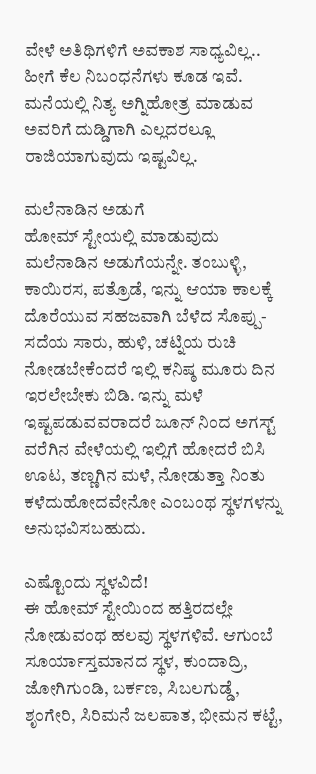ವೇಳೆ ಅತಿಥಿಗಳಿಗೆ ಅವಕಾಶ ಸಾಧ್ಯವಿಲ್ಲ.. ಹೀಗೆ ಕೆಲ ನಿಬಂಧನೆಗಳು ಕೂಡ ಇವೆ. ಮನೆಯಲ್ಲಿ ನಿತ್ಯ ಅಗ್ನಿಹೋತ್ರ ಮಾಡುವ ಅವರಿಗೆ ದುಡ್ಡಿಗಾಗಿ ಎಲ್ಲದರಲ್ಲೂ ರಾಜಿಯಾಗುವುದು ಇಷ್ಟವಿಲ್ಲ.

ಮಲೆನಾಡಿನ ಅಡುಗೆ
ಹೋಮ್ ಸ್ಟೇಯಲ್ಲಿ ಮಾಡುವುದು ಮಲೆನಾಡಿನ ಅಡುಗೆಯನ್ನೇ. ತಂಬುಳ್ಳಿ, ಕಾಯಿರಸ, ಪತ್ರೊಡೆ, ಇನ್ನು ಆಯಾ ಕಾಲಕ್ಕೆ ದೊರೆಯುವ ಸಹಜವಾಗಿ ಬೆಳೆದ ಸೊಪ್ಪು-ಸದೆಯ ಸಾರು, ಹುಳಿ, ಚಟ್ನಿಯ ರುಚಿ ನೋಡಬೇಕೆಂದರೆ ಇಲ್ಲಿ ಕನಿಷ್ಠ ಮೂರು ದಿನ ಇರಲೇಬೇಕು ಬಿಡಿ. ಇನ್ನು ಮಳೆ ಇಷ್ಟಪಡುವವರಾದರೆ ಜೂನ್ ನಿಂದ ಅಗಸ್ಟ್ ವರೆಗಿನ ವೇಳೆಯಲ್ಲಿ ಇಲ್ಲಿಗೆ ಹೋದರೆ ಬಿಸಿ ಊಟ, ತಣ್ಣಗಿನ ಮಳೆ, ನೋಡುತ್ತಾ ನಿಂತು ಕಳೆದುಹೋದವೇನೋ ಎಂಬಂಥ ಸ್ಥಳಗಳನ್ನು ಅನುಭವಿಸಬಹುದು.

ಎಷ್ಟೊಂದು ಸ್ಥಳವಿದೆ!
ಈ ಹೋಮ್ ಸ್ಟೇಯಿಂದ ಹತ್ತಿರದಲ್ಲೇ ನೋಡುವಂಥ ಹಲವು ಸ್ಥಳಗಳಿವೆ. ಆಗುಂಬೆ ಸೂರ್ಯಾಸ್ತಮಾನದ ಸ್ಥಳ, ಕುಂದಾದ್ರಿ, ಜೋಗಿಗುಂಡಿ, ಬರ್ಕಣ, ಸಿಬಲಗುಡ್ಡೆ, ಶೃಂಗೇರಿ, ಸಿರಿಮನೆ ಜಲಪಾತ, ಭೀಮನ ಕಟ್ಟೆ,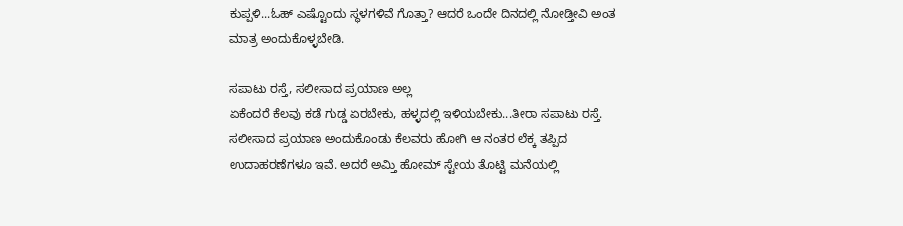ಕುಪ್ಪಳಿ...ಓಹ್ ಎಷ್ಟೊಂದು ಸ್ಥಳಗಳಿವೆ ಗೊತ್ತಾ? ಆದರೆ ಒಂದೇ ದಿನದಲ್ಲಿ ನೋಡ್ತೀವಿ ಅಂತ ಮಾತ್ರ ಅಂದುಕೊಳ್ಳಬೇಡಿ.

ಸಪಾಟು ರಸ್ತೆ, ಸಲೀಸಾದ ಪ್ರಯಾಣ ಅಲ್ಲ
ಏಕೆಂದರೆ ಕೆಲವು ಕಡೆ ಗುಡ್ಡ ಏರಬೇಕು, ಹಳ್ಳದಲ್ಲಿ ಇಳಿಯಬೇಕು...ತೀರಾ ಸಪಾಟು ರಸ್ತೆ. ಸಲೀಸಾದ ಪ್ರಯಾಣ ಅಂದುಕೊಂಡು ಕೆಲವರು ಹೋಗಿ ಆ ನಂತರ ಲೆಕ್ಕ ತಪ್ಪಿದ ಉದಾಹರಣೆಗಳೂ ಇವೆ. ಅದರೆ ಅಮ್ತಿ ಹೋಮ್ ಸ್ಟೇಯ ತೊಟ್ಟಿ ಮನೆಯಲ್ಲಿ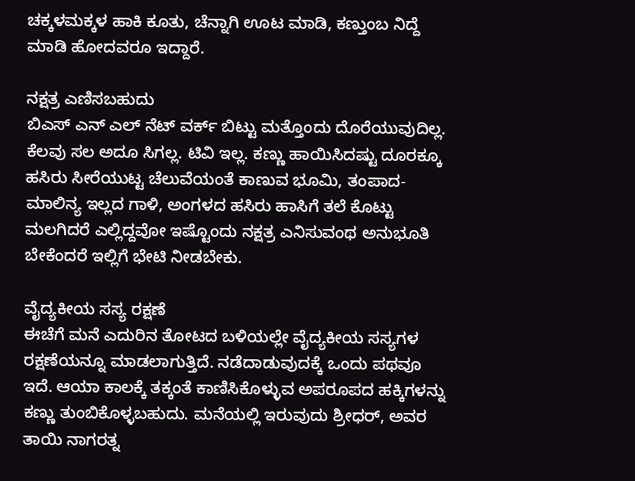ಚಕ್ಕಳಮಕ್ಕಳ ಹಾಕಿ ಕೂತು, ಚೆನ್ನಾಗಿ ಊಟ ಮಾಡಿ, ಕಣ್ತುಂಬ ನಿದ್ದೆ ಮಾಡಿ ಹೋದವರೂ ಇದ್ದಾರೆ.

ನಕ್ಷತ್ರ ಎಣಿಸಬಹುದು
ಬಿಎಸ್ ಎನ್ ಎಲ್ ನೆಟ್ ವರ್ಕ್ ಬಿಟ್ಟು ಮತ್ತೊಂದು ದೊರೆಯುವುದಿಲ್ಲ. ಕೆಲವು ಸಲ ಅದೂ ಸಿಗಲ್ಲ. ಟಿವಿ ಇಲ್ಲ. ಕಣ್ಣು ಹಾಯಿಸಿದಷ್ಟು ದೂರಕ್ಕೂ ಹಸಿರು ಸೀರೆಯುಟ್ಟ ಚೆಲುವೆಯಂತೆ ಕಾಣುವ ಭೂಮಿ, ತಂಪಾದ-ಮಾಲಿನ್ಯ ಇಲ್ಲದ ಗಾಳಿ, ಅಂಗಳದ ಹಸಿರು ಹಾಸಿಗೆ ತಲೆ ಕೊಟ್ಟು ಮಲಗಿದರೆ ಎಲ್ಲಿದ್ದವೋ ಇಷ್ಟೊಂದು ನಕ್ಷತ್ರ ಎನಿಸುವಂಥ ಅನುಭೂತಿ ಬೇಕೆಂದರೆ ಇಲ್ಲಿಗೆ ಭೇಟಿ ನೀಡಬೇಕು.

ವೈದ್ಯಕೀಯ ಸಸ್ಯ ರಕ್ಷಣೆ
ಈಚೆಗೆ ಮನೆ ಎದುರಿನ ತೋಟದ ಬಳಿಯಲ್ಲೇ ವೈದ್ಯಕೀಯ ಸಸ್ಯಗಳ ರಕ್ಷಣೆಯನ್ನೂ ಮಾಡಲಾಗುತ್ತಿದೆ. ನಡೆದಾಡುವುದಕ್ಕೆ ಒಂದು ಪಥವೂ ಇದೆ. ಆಯಾ ಕಾಲಕ್ಕೆ ತಕ್ಕಂತೆ ಕಾಣಿಸಿಕೊಳ್ಳುವ ಅಪರೂಪದ ಹಕ್ಕಿಗಳನ್ನು ಕಣ್ಣು ತುಂಬಿಕೊಳ್ಳಬಹುದು. ಮನೆಯಲ್ಲಿ ಇರುವುದು ಶ್ರೀಧರ್, ಅವರ ತಾಯಿ ನಾಗರತ್ನ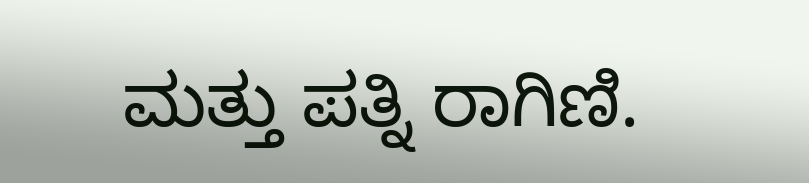ಮತ್ತು ಪತ್ನಿ ರಾಗಿಣಿ.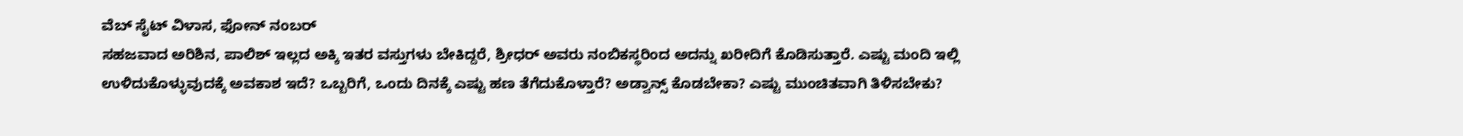ವೆಬ್ ಸೈಟ್ ವಿಳಾಸ, ಫೋನ್ ನಂಬರ್
ಸಹಜವಾದ ಅರಿಶಿನ, ಪಾಲಿಶ್ ಇಲ್ಲದ ಅಕ್ಕಿ ಇತರ ವಸ್ತುಗಳು ಬೇಕಿದ್ದರೆ, ಶ್ರೀಧರ್ ಅವರು ನಂಬಿಕಸ್ಥರಿಂದ ಅದನ್ನು ಖರೀದಿಗೆ ಕೊಡಿಸುತ್ತಾರೆ. ಎಷ್ಟು ಮಂದಿ ಇಲ್ಲಿ ಉಳಿದುಕೊಳ್ಳುವುದಕ್ಕೆ ಅವಕಾಶ ಇದೆ? ಒಬ್ಬರಿಗೆ, ಒಂದು ದಿನಕ್ಕೆ ಎಷ್ಟು ಹಣ ತೆಗೆದುಕೊಳ್ತಾರೆ? ಅಡ್ವಾನ್ಸ್ ಕೊಡಬೇಕಾ? ಎಷ್ಟು ಮುಂಚಿತವಾಗಿ ತಿಳಿಸಬೇಕು?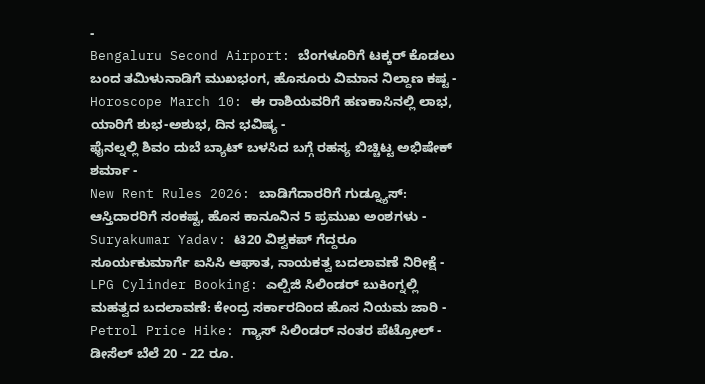-
Bengaluru Second Airport: ಬೆಂಗಳೂರಿಗೆ ಟಕ್ಕರ್ ಕೊಡಲು ಬಂದ ತಮಿಳುನಾಡಿಗೆ ಮುಖಭಂಗ, ಹೊಸೂರು ವಿಮಾನ ನಿಲ್ದಾಣ ಕಷ್ಟ -
Horoscope March 10: ಈ ರಾಶಿಯವರಿಗೆ ಹಣಕಾಸಿನಲ್ಲಿ ಲಾಭ, ಯಾರಿಗೆ ಶುಭ-ಅಶುಭ, ದಿನ ಭವಿಷ್ಯ -
ಫೈನಲ್ನಲ್ಲಿ ಶಿವಂ ದುಬೆ ಬ್ಯಾಟ್ ಬಳಸಿದ ಬಗ್ಗೆ ರಹಸ್ಯ ಬಿಚ್ಚಿಟ್ಟ ಅಭಿಷೇಕ್ ಶರ್ಮಾ -
New Rent Rules 2026: ಬಾಡಿಗೆದಾರರಿಗೆ ಗುಡ್ನ್ಯೂಸ್: ಆಸ್ತಿದಾರರಿಗೆ ಸಂಕಷ್ಟ, ಹೊಸ ಕಾನೂನಿನ 5 ಪ್ರಮುಖ ಅಂಶಗಳು -
Suryakumar Yadav: ಟಿ20 ವಿಶ್ವಕಪ್ ಗೆದ್ದರೂ ಸೂರ್ಯಕುಮಾರ್ಗೆ ಐಸಿಸಿ ಆಘಾತ, ನಾಯಕತ್ವ ಬದಲಾವಣೆ ನಿರೀಕ್ಷೆ -
LPG Cylinder Booking: ಎಲ್ಪಿಜಿ ಸಿಲಿಂಡರ್ ಬುಕಿಂಗ್ನಲ್ಲಿ ಮಹತ್ವದ ಬದಲಾವಣೆ: ಕೇಂದ್ರ ಸರ್ಕಾರದಿಂದ ಹೊಸ ನಿಯಮ ಜಾರಿ -
Petrol Price Hike: ಗ್ಯಾಸ್ ಸಿಲಿಂಡರ್ ನಂತರ ಪೆಟ್ರೋಲ್ - ಡೀಸೆಲ್ ಬೆಲೆ 20 - 22 ರೂ.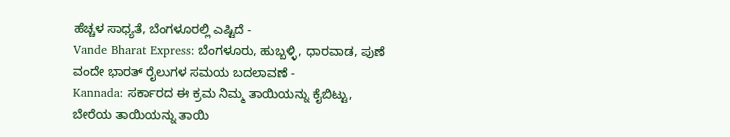ಹೆಚ್ಚಳ ಸಾಧ್ಯತೆ, ಬೆಂಗಳೂರಲ್ಲಿ ಎಷ್ಟಿದೆ -
Vande Bharat Express: ಬೆಂಗಳೂರು, ಹುಬ್ಬಳ್ಳಿ, ಧಾರವಾಡ, ಪುಣೆ ವಂದೇ ಭಾರತ್ ರೈಲುಗಳ ಸಮಯ ಬದಲಾವಣೆ -
Kannada: ಸರ್ಕಾರದ ಈ ಕ್ರಮ ನಿಮ್ಮ ತಾಯಿಯನ್ನು ಕೈಬಿಟ್ಟು, ಬೇರೆಯ ತಾಯಿಯನ್ನು ತಾಯಿ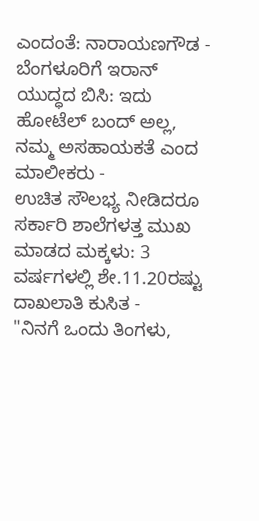ಎಂದಂತೆ: ನಾರಾಯಣಗೌಡ -
ಬೆಂಗಳೂರಿಗೆ ಇರಾನ್ ಯುದ್ಧದ ಬಿಸಿ: ಇದು ಹೋಟೆಲ್ ಬಂದ್ ಅಲ್ಲ, ನಮ್ಮ ಅಸಹಾಯಕತೆ ಎಂದ ಮಾಲೀಕರು -
ಉಚಿತ ಸೌಲಭ್ಯ ನೀಡಿದರೂ ಸರ್ಕಾರಿ ಶಾಲೆಗಳತ್ತ ಮುಖ ಮಾಡದ ಮಕ್ಕಳು: 3 ವರ್ಷಗಳಲ್ಲಿ ಶೇ.11.20ರಷ್ಟು ದಾಖಲಾತಿ ಕುಸಿತ -
"ನಿನಗೆ ಒಂದು ತಿಂಗಳು,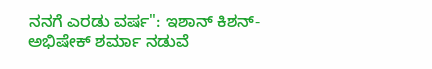ನನಗೆ ಎರಡು ವರ್ಷ": ಇಶಾನ್ ಕಿಶನ್-ಅಭಿಷೇಕ್ ಶರ್ಮಾ ನಡುವೆ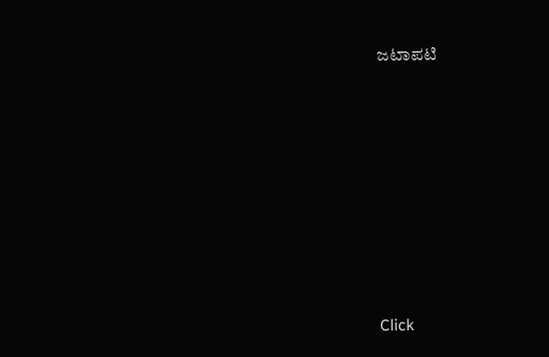ಜಟಾಪಟಿ












Click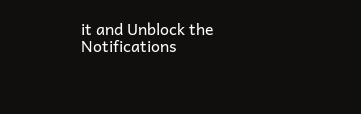it and Unblock the Notifications